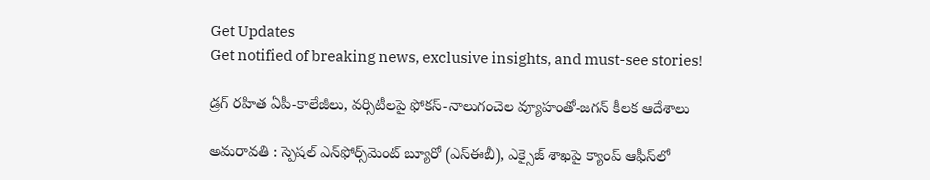Get Updates
Get notified of breaking news, exclusive insights, and must-see stories!

డ్రగ్ రహిత ఏపీ-కాలేజీలు, వర్సిటీలపై ఫోకస్-నాలుగంచెల వ్యూహంతో-జగన్ కీలక ఆదేశాలు

అమరావతి : స్పెషల్‌ ఎన్‌ఫోర్స్‌మెంట్‌ బ్యూరో (ఎస్‌ఈబీ), ఎక్సైజ్‌ శాఖపై క్యాంప్‌ ఆఫీస్‌లో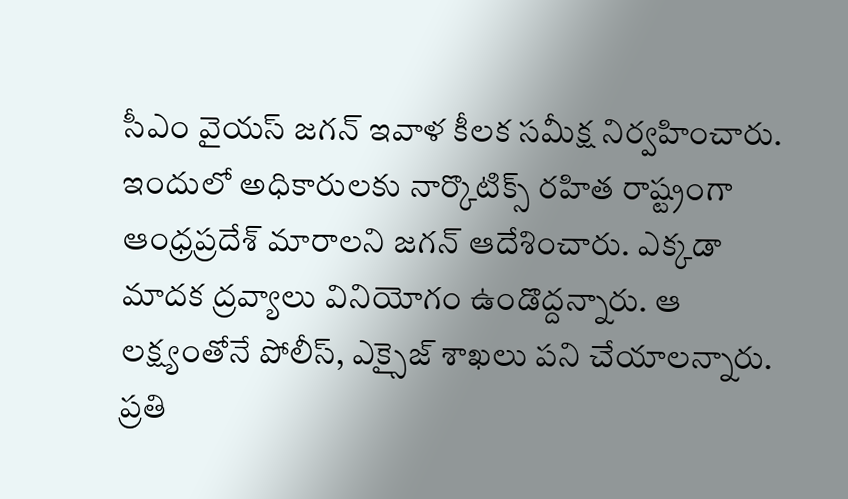సీఎం వైయస్‌ జగన్‌ ఇవాళ కీలక సమీక్ష నిర్వహించారు. ఇందులో అధికారులకు నార్కొటిక్స్‌ రహిత రాష్ట్రంగా ఆంధ్రప్రదేశ్‌ మారాలని జగన్ ఆదేశించారు. ఎక్కడా మాదక ద్రవ్యాలు వినియోగం ఉండొద్దన్నారు. ఆ లక్ష్యంతోనే పోలీస్, ఎక్సైజ్‌ శాఖలు పని చేయాలన్నారు. ప్రతి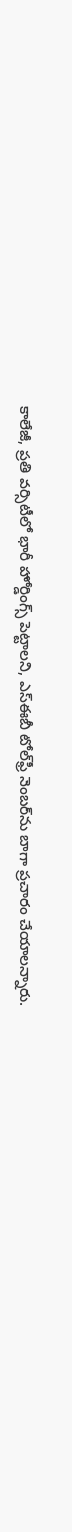కాలేజీ, ప్రతి వర్సిటీలో భారీ హోర్డింగ్స్‌ పెట్టాలని, ఎస్‌ఈబీ టోల్‌ఫ్రీ నెంబర్‌ను బాగా ప్రచారం చేయాలన్నారు.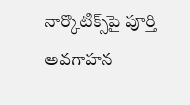నార్కొటిక్స్‌పై పూర్తి అవగాహన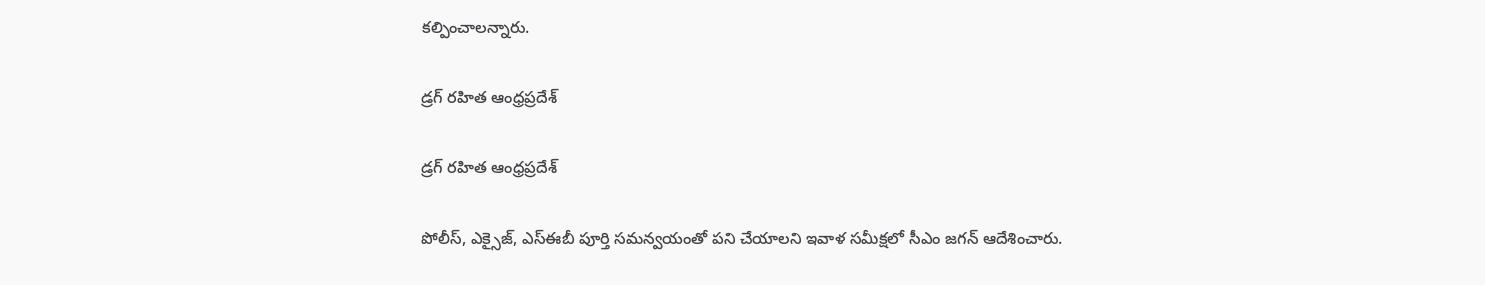కల్పించాలన్నారు.

డ్రగ్ రహిత ఆంధ్రప్రదేశ్

డ్రగ్ రహిత ఆంధ్రప్రదేశ్

పోలీస్, ఎక్సైజ్, ఎస్‌ఈబీ పూర్తి సమన్వయంతో పని చేయాలని ఇవాళ సమీక్షలో సీఎం జగన్ ఆదేశించారు.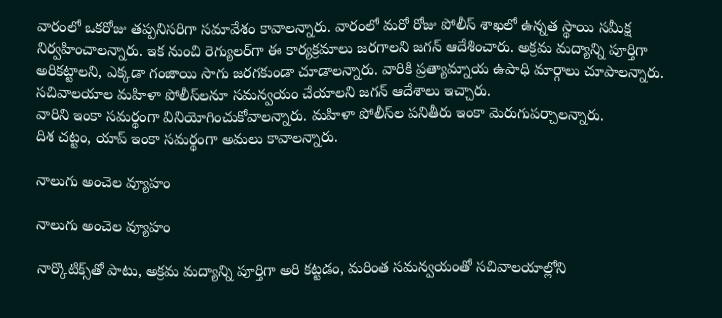వారంలో ఒకరోజు తప్పనిసరిగా సమావేశం కావాలన్నారు. వారంలో మరో రోజు పోలీస్‌ శాఖలో ఉన్నత స్థాయి సమీక్ష నిర్వహించాలన్నారు. ఇక నుంచి రెగ్యులర్‌గా ఈ కార్యక్రమాలు జరగాలని జగన్ ఆదేశించారు. అక్రమ మద్యాన్ని పూర్తిగా అరికట్టాలని, ఎక్కడా గంజాయి సాగు జరగకుండా చూడాలన్నారు. వారికి ప్రత్యామ్నాయ ఉపాధి మార్గాలు చూపాలన్నారు. సచివాలయాల మహిళా పోలీస్‌లనూ సమన్వయం చేయాలని జగన్ ఆదేశాలు ఇచ్చారు.
వారిని ఇంకా సమర్థంగా వినియోగించుకోవాలన్నారు. మహిళా పోలీస్‌ల పనితీరు ఇంకా మెరుగుపర్చాలన్నారు.
దిశ చట్టం, యాప్‌ ఇంకా సమర్థంగా అమలు కావాలన్నారు.

నాలుగు అంచెల వ్యూహం

నాలుగు అంచెల వ్యూహం

నార్కొటిక్స్‌తో పాటు, అక్రమ మద్యాన్ని పూర్తిగా అరి కట్టడం, మరింత సమన్వయంతో సచివాలయాల్లోని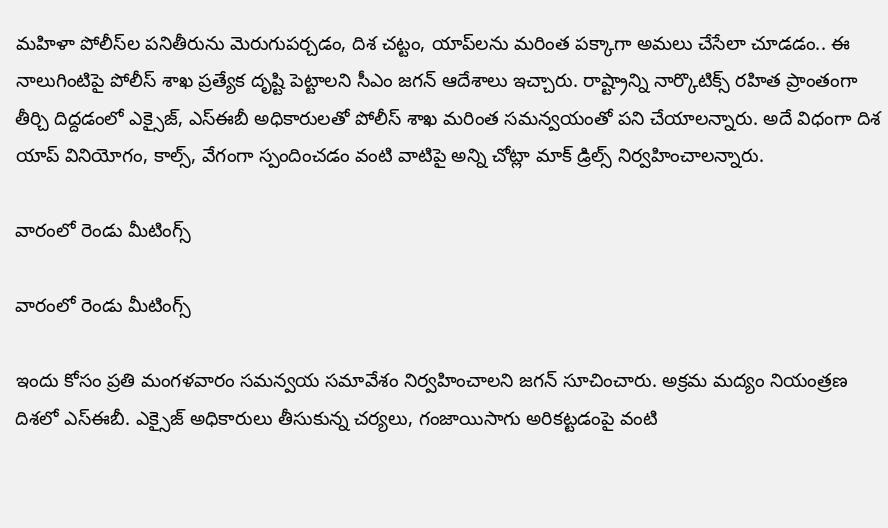మహిళా పోలీస్‌ల పనితీరును మెరుగుపర్చడం, దిశ చట్టం, యాప్‌లను మరింత పక్కాగా అమలు చేసేలా చూడడం.. ఈ నాలుగింటిపై పోలీస్‌ శాఖ ప్రత్యేక దృష్టి పెట్టాలని సీఎం జగన్ ఆదేశాలు ఇచ్చారు. రాష్ట్రాన్ని నార్కొటిక్స్‌ రహిత ప్రాంతంగా తీర్చి దిద్దడంలో ఎక్సైజ్, ఎస్‌ఈబీ అధికారులతో పోలీస్‌ శాఖ మరింత సమన్వయంతో పని చేయాలన్నారు. అదే విధంగా దిశ యాప్‌ వినియోగం, కాల్స్, వేగంగా స్పందించడం వంటి వాటిపై అన్ని చోట్లా మాక్‌ డ్రిల్స్‌ నిర్వహించాలన్నారు.

వారంలో రెండు మీటింగ్స్

వారంలో రెండు మీటింగ్స్

ఇందు కోసం ప్రతి మంగళవారం సమన్వయ సమావేశం నిర్వహించాలని జగన్ సూచించారు. అక్రమ మద్యం నియంత్రణ దిశలో ఎస్‌ఈబీ. ఎక్సైజ్‌ అధికారులు తీసుకున్న చర్యలు, గంజాయిసాగు అరికట్టడంపై వంటి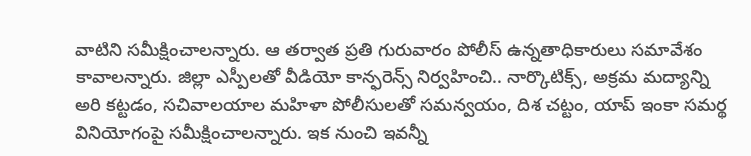వాటిని సమీక్షించాలన్నారు. ఆ తర్వాత ప్రతి గురువారం పోలీస్‌ ఉన్నతాధికారులు సమావేశం కావాలన్నారు. జిల్లా ఎస్పీలతో వీడియో కాన్ఫరెన్స్‌ నిర్వహించి.. నార్కొటిక్స్, అక్రమ మద్యాన్ని అరి కట్టడం, సచివాలయాల మహిళా పోలీసులతో సమన్వయం, దిశ చట్టం, యాప్‌ ఇంకా సమర్థ వినియోగంపై సమీక్షించాలన్నారు. ఇక నుంచి ఇవన్నీ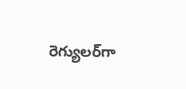రెగ్యులర్‌గా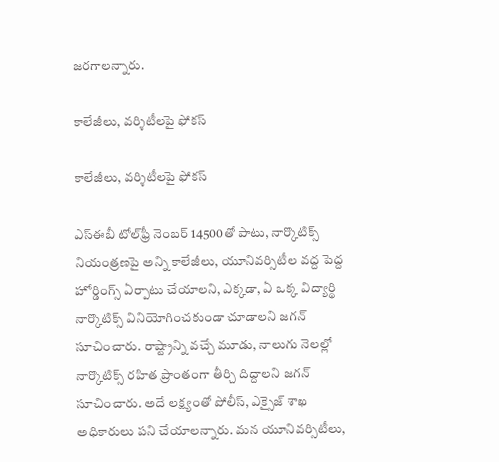జరగాలన్నారు.

కాలేజీలు, వర్శిటీలపై ఫోకస్

కాలేజీలు, వర్శిటీలపై ఫోకస్

ఎస్‌ఈబీ టోల్‌ఫ్రీ నెంబర్‌ 14500తో పాటు, నార్కొటిక్స్‌ నియంత్రణపై అన్ని కాలేజీలు, యూనివర్సిటీల వద్ద పెద్ద హోర్డింగ్స్‌ ఏర్పాటు చేయాలని, ఎక్కడా, ఏ ఒక్క విద్యార్థి నార్కొటిక్స్‌ వినియోగించకుండా చూడాలని జగన్ సూచించారు. రాష్ట్రాన్ని వచ్చే మూడు, నాలుగు నెలల్లో నార్కొటిక్స్‌ రహిత ప్రాంతంగా తీర్చి దిద్దాలని జగన్ సూచించారు. అదే లక్ష్యంతో పోలీస్, ఎక్సైజ్‌ శాఖ అధికారులు పని చేయాలన్నారు. మన యూనివర్సిటీలు,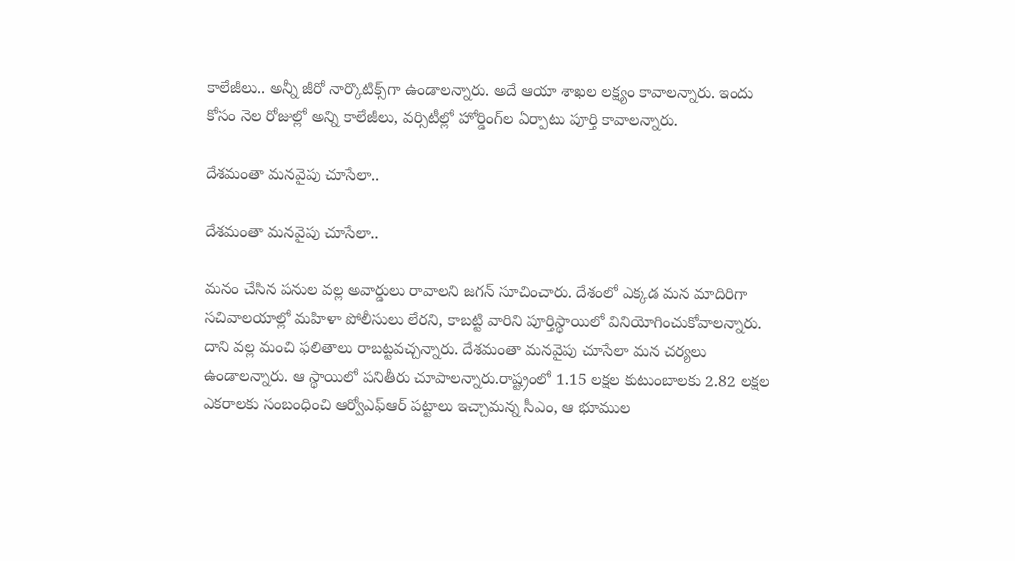కాలేజీలు.. అన్నీ జీరో నార్కొటిక్స్‌గా ఉండాలన్నారు. అదే ఆయా శాఖల లక్ష్యం కావాలన్నారు. ఇందు కోసం నెల రోజుల్లో అన్ని కాలేజీలు, వర్సిటీల్లో హోర్డింగ్‌ల ఏర్పాటు పూర్తి కావాలన్నారు.

దేశమంతా మనవైపు చూసేలా..

దేశమంతా మనవైపు చూసేలా..

మనం చేసిన పనుల వల్ల అవార్డులు రావాలని జగన్ సూచించారు. దేశంలో ఎక్కడ మన మాదిరిగా సచివాలయాల్లో మహిళా పోలీసులు లేరని, కాబట్టి వారిని పూర్తిస్థాయిలో వినియోగించుకోవాలన్నారు. దాని వల్ల మంచి ఫలితాలు రాబట్టవచ్చన్నారు. దేశమంతా మనవైపు చూసేలా మన చర్యలు ఉండాలన్నారు. ఆ స్థాయిలో పనితీరు చూపాలన్నారు.రాష్ట్రంలో 1.15 లక్షల కుటుంబాలకు 2.82 లక్షల ఎకరాలకు సంబంధించి ఆర్వోఎఫ్‌ఆర్‌ పట్టాలు ఇచ్చామన్న సీఎం, ఆ భూముల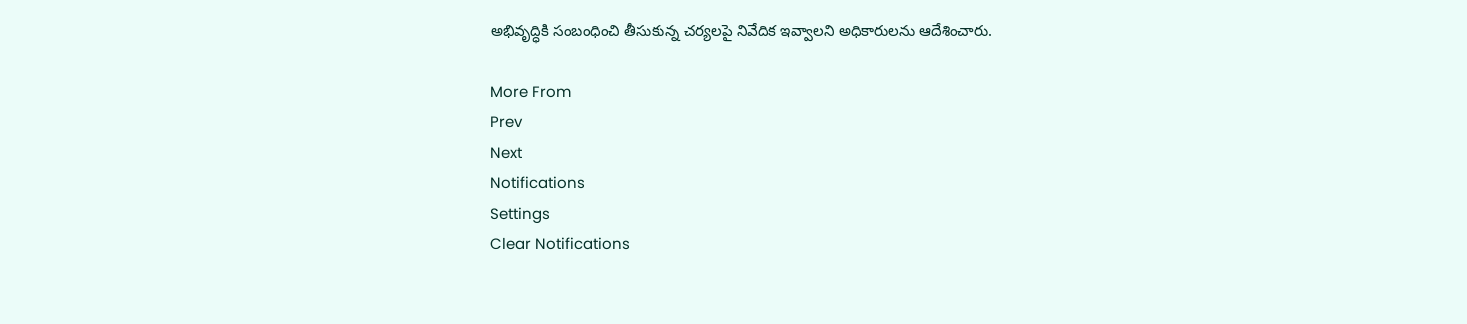అభివృద్ధికి సంబంధించి తీసుకున్న చర్యలపై నివేదిక ఇవ్వాలని అధికారులను ఆదేశించారు.

More From
Prev
Next
Notifications
Settings
Clear Notifications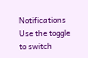Notifications
Use the toggle to switch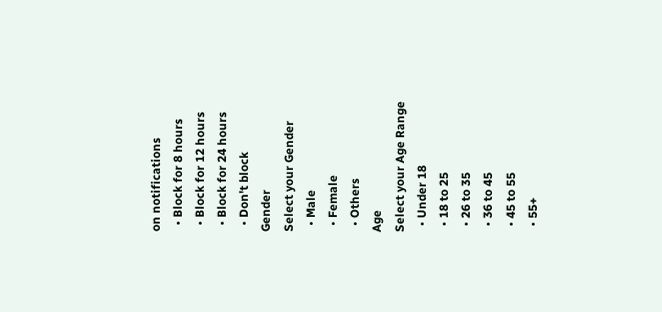on notifications
  • Block for 8 hours
  • Block for 12 hours
  • Block for 24 hours
  • Don't block
Gender
Select your Gender
  • Male
  • Female
  • Others
Age
Select your Age Range
  • Under 18
  • 18 to 25
  • 26 to 35
  • 36 to 45
  • 45 to 55
  • 55+